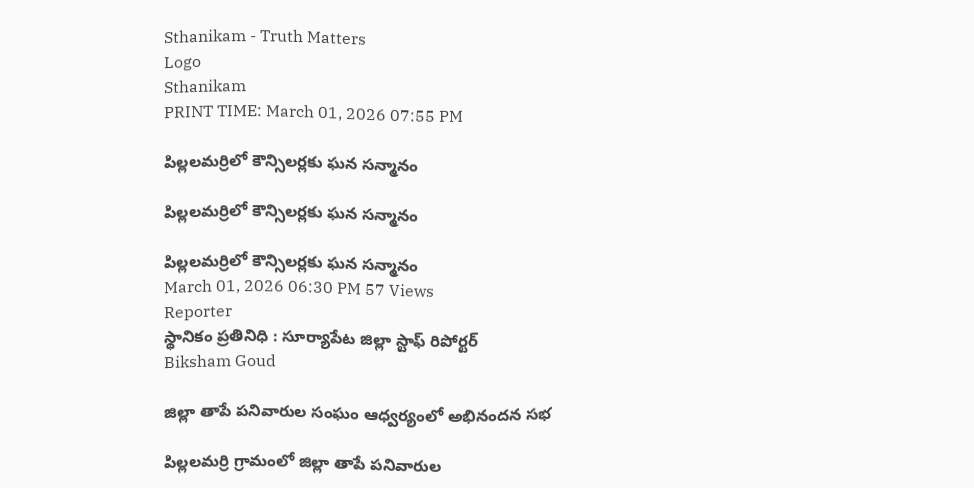Sthanikam - Truth Matters
Logo
Sthanikam
PRINT TIME: March 01, 2026 07:55 PM

పిల్లలమర్రిలో కౌన్సిలర్లకు ఘన సన్మానం

పిల్లలమర్రిలో కౌన్సిలర్లకు ఘన సన్మానం

పిల్లలమర్రిలో కౌన్సిలర్లకు ఘన సన్మానం
March 01, 2026 06:30 PM 57 Views
Reporter
స్థానికం ప్రతినిధి : సూర్యాపేట జిల్లా స్టాఫ్ రిపోర్టర్
Biksham Goud

జిల్లా తాపే పనివారుల సంఘం ఆధ్వర్యంలో అభినందన సభ

పిల్లలమర్రి గ్రామంలో జిల్లా తాపే పనివారుల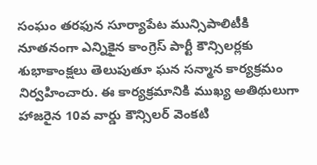సంఘం తరఫున సూర్యాపేట మున్సిపాలిటీకి నూతనంగా ఎన్నికైన కాంగ్రెస్ పార్టీ కౌన్సిలర్లకు శుభాకాంక్షలు తెలుపుతూ ఘన సన్మాన కార్యక్రమం నిర్వహించారు. ఈ కార్యక్రమానికి ముఖ్య అతిథులుగా హాజరైన 10వ వార్డు కౌన్సిలర్ వెంకటి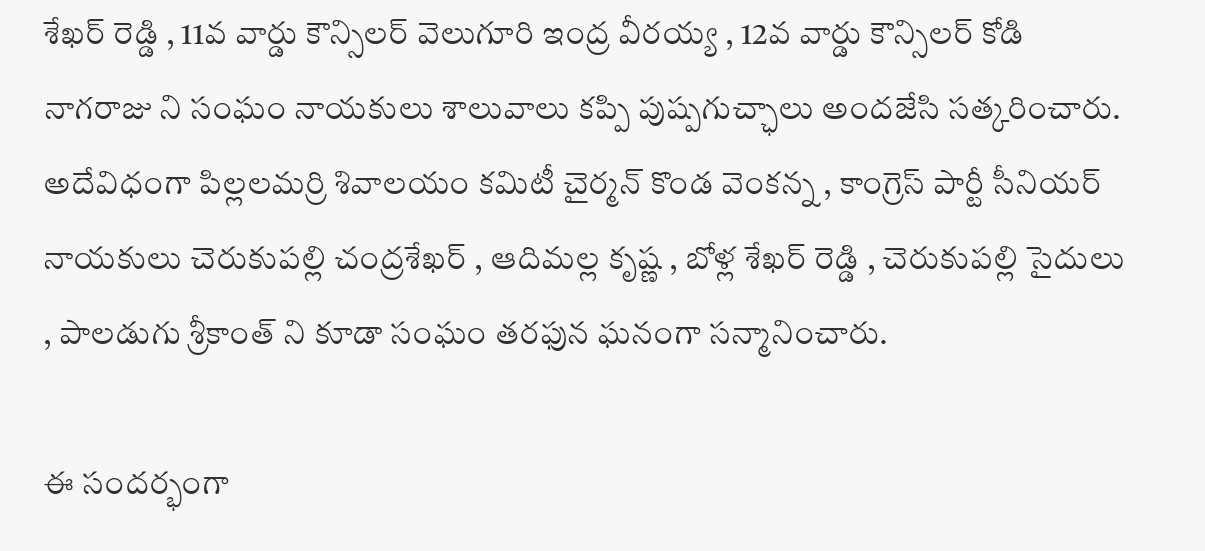శేఖర్ రెడ్డి , 11వ వార్డు కౌన్సిలర్ వెలుగూరి ఇంద్ర వీరయ్య , 12వ వార్డు కౌన్సిలర్ కోడి నాగరాజు ని సంఘం నాయకులు శాలువాలు కప్పి పుష్పగుచ్ఛాలు అందజేసి సత్కరించారు. అదేవిధంగా పిల్లలమర్రి శివాలయం కమిటీ చైర్మన్ కొండ వెంకన్న , కాంగ్రెస్ పార్టీ సీనియర్ నాయకులు చెరుకుపల్లి చంద్రశేఖర్ , ఆదిమల్ల కృష్ణ , బోళ్ల శేఖర్ రెడ్డి , చెరుకుపల్లి సైదులు , పాలడుగు శ్రీకాంత్ ని కూడా సంఘం తరఫున ఘనంగా సన్మానించారు.

ఈ సందర్భంగా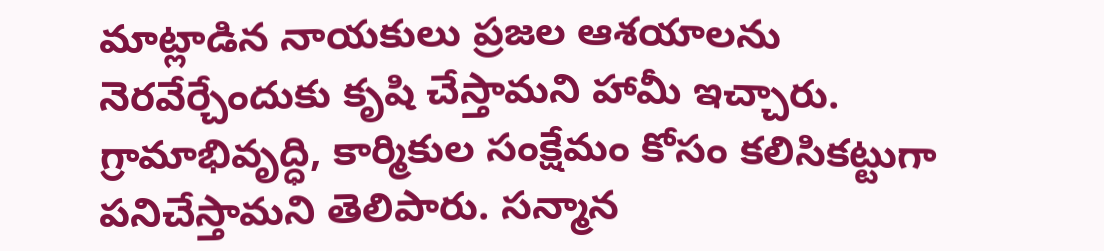మాట్లాడిన నాయకులు ప్రజల ఆశయాలను నెరవేర్చేందుకు కృషి చేస్తామని హామీ ఇచ్చారు. గ్రామాభివృద్ధి, కార్మికుల సంక్షేమం కోసం కలిసికట్టుగా పనిచేస్తామని తెలిపారు. సన్మాన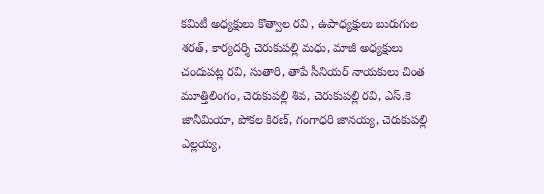కమిటీ అధ్యక్షులు కొత్వాల రవి , ఉపాధ్యక్షులు బురుగుల శరత్, కార్యదర్శి చెరుకుపల్లి మధు, మాజీ అధ్యక్షులు చందుపట్ల రవి, సుతారి, తాపే సీనియర్ నాయకులు చింత మూత్తిలింగం, చెరుకుపల్లి శివ, చెరుకుపల్లి రవి, ఎస్.కె జానీమియా, పోకల కిరణ్, గంగాధరి జానయ్య, చెరుకుపల్లి ఎల్లయ్య,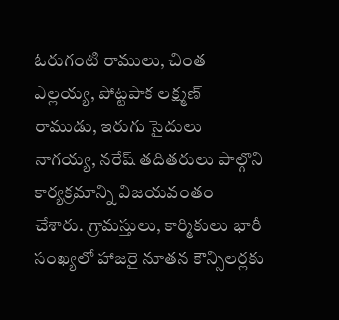ఓరుగంటి రాములు, చింత ఎల్లయ్య, పోట్టపాక లక్ష్మణ్ రాముడు, ఇరుగు సైదులు నాగయ్య, నరేష్ తదితరులు పాల్గొని కార్యక్రమాన్ని విజయవంతం చేశారు. గ్రామస్తులు, కార్మికులు భారీ సంఖ్యలో హాజరై నూతన కౌన్సిలర్లకు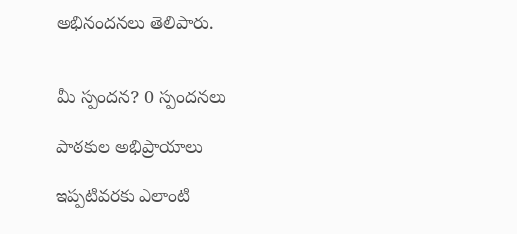అభినందనలు తెలిపారు.


మీ స్పందన? 0 స్పందనలు

పాఠకుల అభిప్రాయాలు

ఇప్పటివరకు ఎలాంటి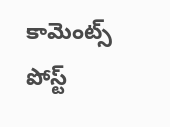కామెంట్స్ పోస్ట్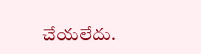చేయలేదు.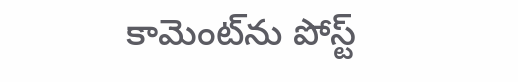కామెంట్‌ను పోస్ట్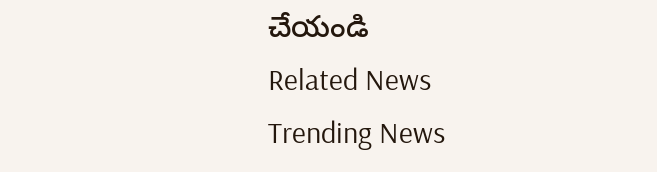చేయండి
Related News
Trending News